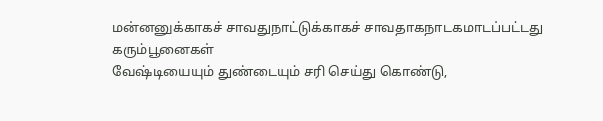மன்னனுக்காகச் சாவதுநாட்டுக்காகச் சாவதாகநாடகமாடப்பட்டது
கரும்பூனைகள்
வேஷ்டியையும் துண்டையும் சரி செய்து கொண்டு,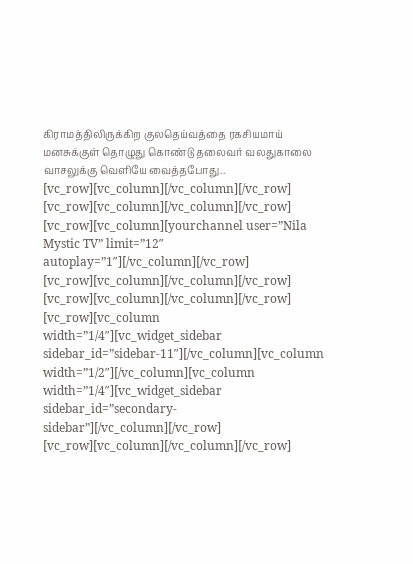கிராமத்திலிருக்கிற குலதெய்வத்தை ரகசியமாய் மனசுக்குள் தொழுது கொண்டு தலைவர் வலதுகாலை வாசலுக்கு வெளியே வைத்தபோது..
[vc_row][vc_column][/vc_column][/vc_row]
[vc_row][vc_column][/vc_column][/vc_row]
[vc_row][vc_column][yourchannel user=”Nila Mystic TV” limit=”12″ autoplay=”1″][/vc_column][/vc_row]
[vc_row][vc_column][/vc_column][/vc_row]
[vc_row][vc_column][/vc_column][/vc_row]
[vc_row][vc_column width=”1/4″][vc_widget_sidebar sidebar_id=”sidebar-11″][/vc_column][vc_column width=”1/2″][/vc_column][vc_column width=”1/4″][vc_widget_sidebar sidebar_id=”secondary-sidebar”][/vc_column][/vc_row]
[vc_row][vc_column][/vc_column][/vc_row]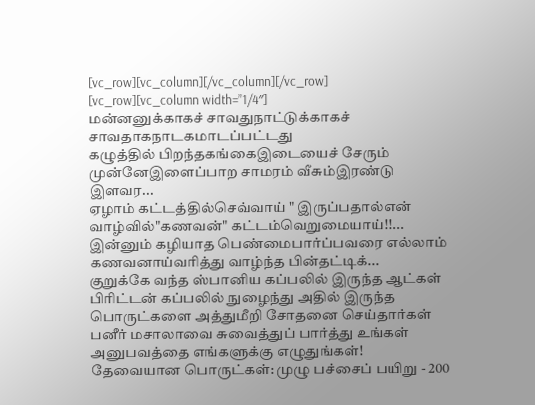[vc_row][vc_column][/vc_column][/vc_row]
[vc_row][vc_column width=”1/4″]
மன்னனுக்காகச் சாவதுநாட்டுக்காகச் சாவதாகநாடகமாடப்பட்டது
கழுத்தில் பிறந்தகங்கைஇடையைச் சேரும் முன்னேஇளைப்பாற சாமரம் வீசும்இரண்டு இளவர...
ஏழாம் கட்டத்தில்செவ்வாய் " இருப்பதால்என் வாழ்வில்"கணவன்" கட்டம்வெறுமையாய்!!...
இன்னும் கழியாத பெண்மைபார்ப்பவரை எல்லாம் கணவனாய்வரித்து வாழ்ந்த பின்தட்டிக்...
குறுக்கே வந்த ஸ்பானிய கப்பலில் இருந்த ஆட்கள் பிரிட்டன் கப்பலில் நுழைந்து அதில் இருந்த பொருட்களை அத்துமீறி சோதனை செய்தார்கள்
பனீர் மசாலாவை சுவைத்துப் பார்த்து உங்கள் அனுபவத்தை எங்களுக்கு எழுதுங்கள்!
தேவையான பொருட்கள்: முழு பச்சைப் பயிறு - 200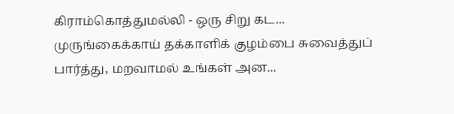கிராம்கொத்துமல்லி - ஒரு சிறு கட...
முருங்கைக்காய் தக்காளிக் குழம்பை சுவைத்துப் பார்த்து, மறவாமல் உங்கள் அன...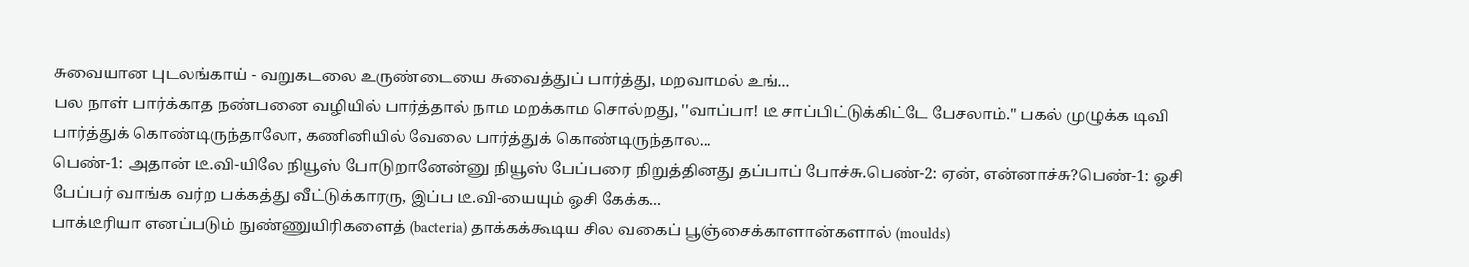சுவையான புடலங்காய் - வறுகடலை உருண்டையை சுவைத்துப் பார்த்து, மறவாமல் உங்...
பல நாள் பார்க்காத நண்பனை வழியில் பார்த்தால் நாம மறக்காம சொல்றது, ''வாப்பா! டீ சாப்பிட்டுக்கிட்டே பேசலாம்.'' பகல் முழுக்க டிவி பார்த்துக் கொண்டிருந்தாலோ, கணினியில் வேலை பார்த்துக் கொண்டிருந்தால...
பெண்-1: அதான் டீ.வி-யிலே நியூஸ் போடுறானேன்னு நியூஸ் பேப்பரை நிறுத்தினது தப்பாப் போச்சு.பெண்-2: ஏன், என்னாச்சு?பெண்-1: ஓசி பேப்பர் வாங்க வர்ற பக்கத்து வீட்டுக்காரரு, இப்ப டீ.வி-யையும் ஓசி கேக்க...
பாக்டீரியா எனப்படும் நுண்ணுயிரிகளைத் (bacteria) தாக்கக்கூடிய சில வகைப் பூஞ்சைக்காளான்களால் (moulds)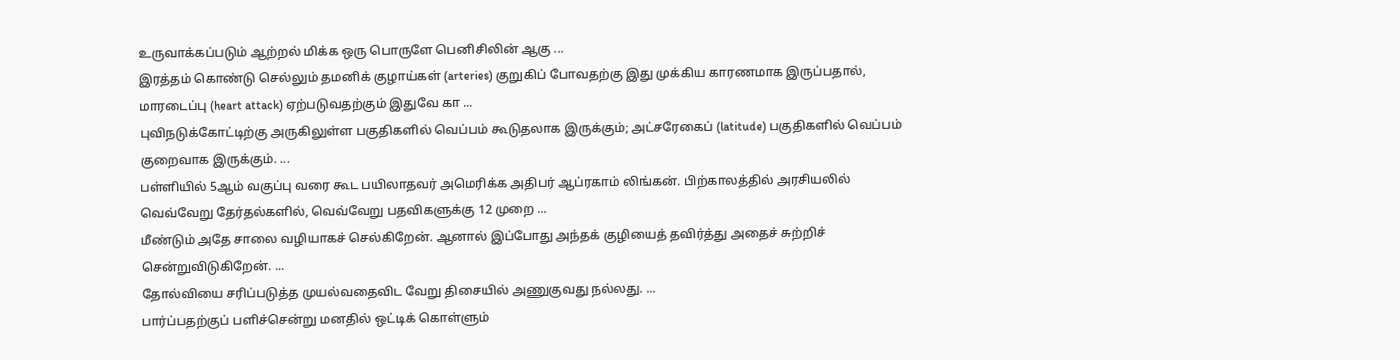உருவாக்கப்படும் ஆற்றல் மிக்க ஒரு பொருளே பெனிசிலின் ஆகு ...
இரத்தம் கொண்டு செல்லும் தமனிக் குழாய்கள் (arteries) குறுகிப் போவதற்கு இது முக்கிய காரணமாக இருப்பதால், மாரடைப்பு (heart attack) ஏற்படுவதற்கும் இதுவே கா ...
புவிநடுக்கோட்டிற்கு அருகிலுள்ள பகுதிகளில் வெப்பம் கூடுதலாக இருக்கும்; அட்சரேகைப் (latitude) பகுதிகளில் வெப்பம் குறைவாக இருக்கும். ...
பள்ளியில் 5ஆம் வகுப்பு வரை கூட பயிலாதவர் அமெரிக்க அதிபர் ஆப்ரகாம் லிங்கன். பிற்காலத்தில் அரசியலில் வெவ்வேறு தேர்தல்களில், வெவ்வேறு பதவிகளுக்கு 12 முறை ...
மீண்டும் அதே சாலை வழியாகச் செல்கிறேன். ஆனால் இப்போது அந்தக் குழியைத் தவிர்த்து அதைச் சுற்றிச் சென்றுவிடுகிறேன். ...
தோல்வியை சரிப்படுத்த முயல்வதைவிட வேறு திசையில் அணுகுவது நல்லது. ...
பார்ப்பதற்குப் பளிச்சென்று மனதில் ஒட்டிக் கொள்ளும்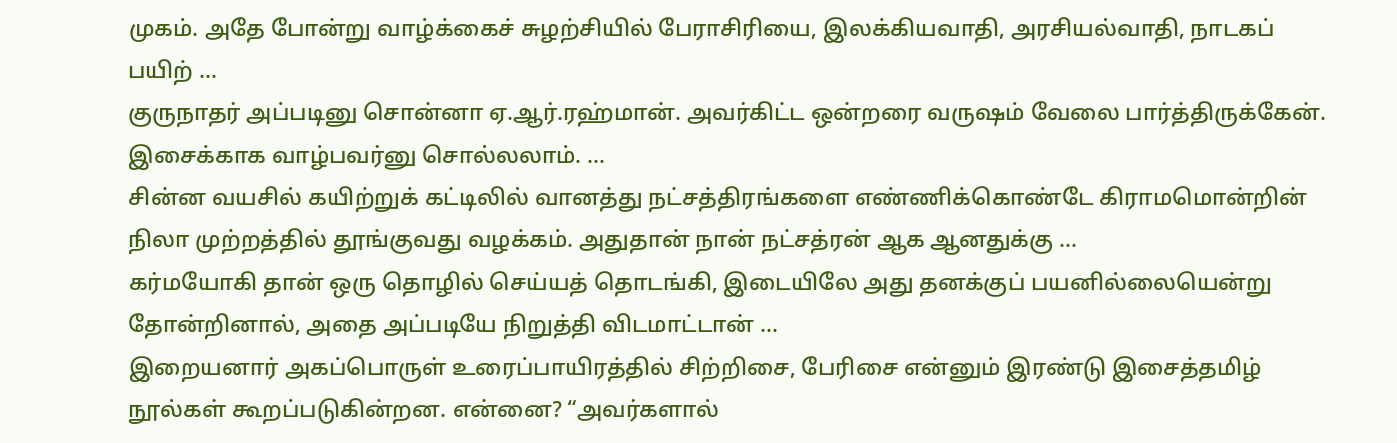முகம். அதே போன்று வாழ்க்கைச் சுழற்சியில் பேராசிரியை, இலக்கியவாதி, அரசியல்வாதி, நாடகப் பயிற் ...
குருநாதர் அப்படினு சொன்னா ஏ.ஆர்.ரஹ்மான். அவர்கிட்ட ஒன்றரை வருஷம் வேலை பார்த்திருக்கேன். இசைக்காக வாழ்பவர்னு சொல்லலாம். ...
சின்ன வயசில் கயிற்றுக் கட்டிலில் வானத்து நட்சத்திரங்களை எண்ணிக்கொண்டே கிராமமொன்றின் நிலா முற்றத்தில் தூங்குவது வழக்கம். அதுதான் நான் நட்சத்ரன் ஆக ஆனதுக்கு ...
கர்மயோகி தான் ஒரு தொழில் செய்யத் தொடங்கி, இடையிலே அது தனக்குப் பயனில்லையென்று தோன்றினால், அதை அப்படியே நிறுத்தி விடமாட்டான் ...
இறையனார் அகப்பொருள் உரைப்பாயிரத்தில் சிற்றிசை, பேரிசை என்னும் இரண்டு இசைத்தமிழ் நூல்கள் கூறப்படுகின்றன. என்னை? “அவர்களால்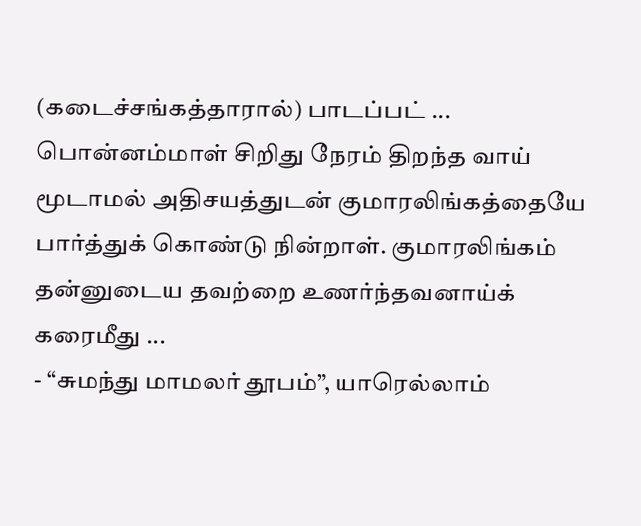(கடைச்சங்கத்தாரால்) பாடப்பட் ...
பொன்னம்மாள் சிறிது நேரம் திறந்த வாய் மூடாமல் அதிசயத்துடன் குமாரலிங்கத்தையே பார்த்துக் கொண்டு நின்றாள். குமாரலிங்கம் தன்னுடைய தவற்றை உணர்ந்தவனாய்க் கரைமீது ...
- “சுமந்து மாமலர் தூபம்”, யாரெல்லாம்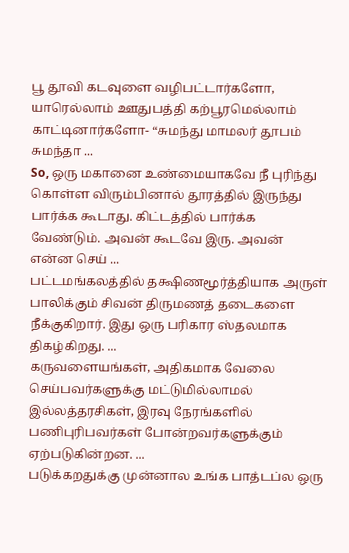பூ தூவி கடவுளை வழிபட்டார்களோ, யாரெல்லாம் ஊதுபத்தி கற்பூரமெல்லாம் காட்டினார்களோ- “சுமந்து மாமலர் தூபம் சுமந்தா ...
So, ஒரு மகானை உண்மையாகவே நீ புரிந்து கொள்ள விரும்பினால் தூரத்தில் இருந்து பார்க்க கூடாது. கிட்டத்தில் பார்க்க வேண்டும். அவன் கூடவே இரு. அவன் என்ன செய் ...
பட்டமங்கலத்தில் தக்ஷிணமூர்த்தியாக அருள் பாலிக்கும் சிவன் திருமணத் தடைகளை நீக்குகிறார். இது ஒரு பரிகார ஸ்தலமாக திகழ்கிறது. ...
கருவளையங்கள், அதிகமாக வேலை செய்பவர்களுக்கு மட்டுமில்லாமல் இல்லத்தரசிகள், இரவு நேரங்களில் பணிபுரிபவர்கள் போன்றவர்களுக்கும் ஏற்படுகின்றன. ...
படுக்கறதுக்கு முன்னால உங்க பாத்டப்ல ஒரு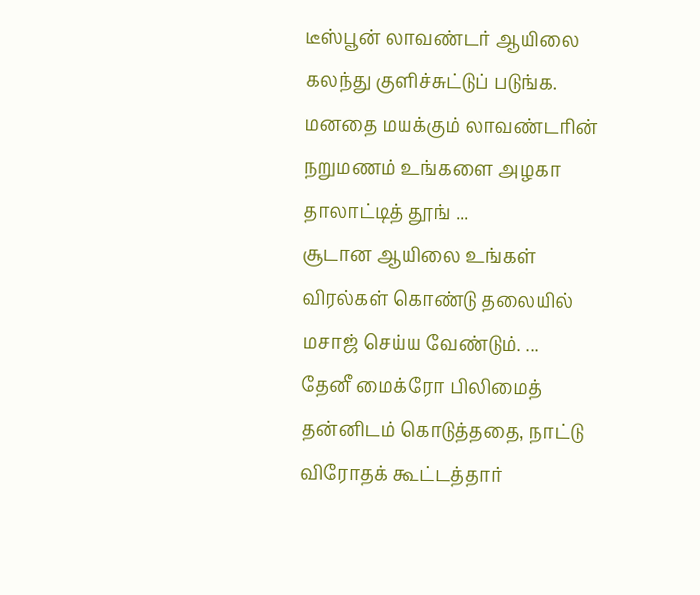டீஸ்பூன் லாவண்டர் ஆயிலை கலந்து குளிச்சுட்டுப் படுங்க. மனதை மயக்கும் லாவண்டரின் நறுமணம் உங்களை அழகா தாலாட்டித் தூங் ...
சூடான ஆயிலை உங்கள் விரல்கள் கொண்டு தலையில் மசாஜ் செய்ய வேண்டும். ...
தேனீ மைக்ரோ பிலிமைத் தன்னிடம் கொடுத்ததை, நாட்டு விரோதக் கூட்டத்தார்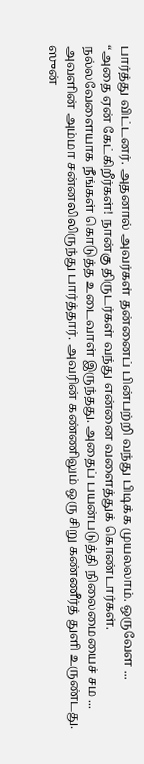பார்த்து விட்டனர். அதனால் அவர்கள் தன்னைப் பின்பற்றி வந்து பிடிக்க முயலலாம். ஒருவேள ...
“அதை ஏன் கேட்கிறீர்கள்! நான்கு திருடர்கள் வந்து என்னை வளைத்துக் கொண்டார்கள். நல்லவேளையாக நீங்கள் கொடுத்த உடைவாள் இருந்தது. அதைப் பயன்படுத்தி நிலைமையைச் சம ...
அவளின் அம்மா சன்னலிலிருந்து பார்த்தார். அவரின் கண்ணிலும் ஒரு சிறு கண்ணீர்த் துளி உருண்டது. ஸுன்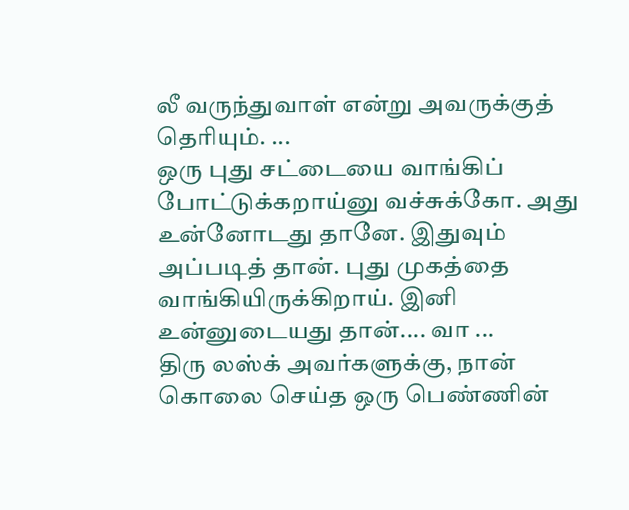லீ வருந்துவாள் என்று அவருக்குத் தெரியும். ...
ஒரு புது சட்டையை வாங்கிப் போட்டுக்கறாய்னு வச்சுக்கோ. அது உன்னோடது தானே. இதுவும் அப்படித் தான். புது முகத்தை வாங்கியிருக்கிறாய். இனி உன்னுடையது தான்.... வா ...
திரு லஸ்க் அவர்களுக்கு, நான் கொலை செய்த ஒரு பெண்ணின்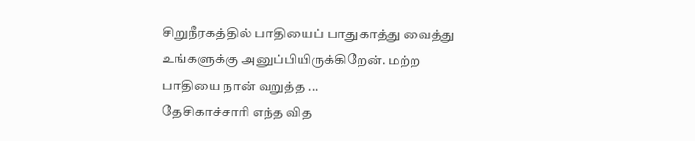சிறுநீரகத்தில் பாதியைப் பாதுகாத்து வைத்து உங்களுக்கு அனுப்பியிருக்கிறேன். மற்ற பாதியை நான் வறுத்த ...
தேசிகாச்சாரி எந்த வித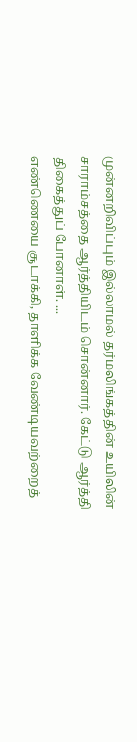முன்னறிவிப்பும் இல்லாமல் தர்மலிங்கத்தின் உயிலின் சாராம்சத்தை ஆர்த்தியிடம் சொன்னார். கேட்டு ஆர்த்தி திகைத்துப் போனாள். ...
எண்ணெயை சூடாக்கி, தாளிக்க வேண்டியவற்றைத்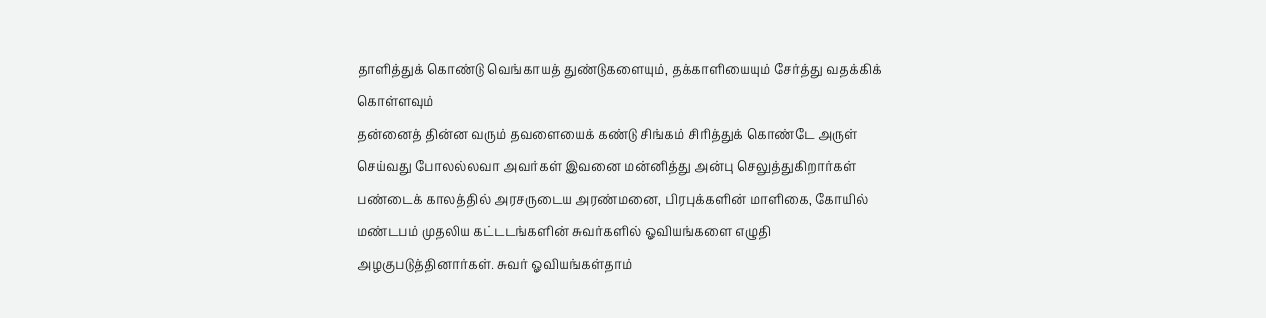தாளித்துக் கொண்டு வெங்காயத் துண்டுகளையும், தக்காளியையும் சேர்த்து வதக்கிக் கொள்ளவும்
தன்னைத் தின்ன வரும் தவளையைக் கண்டு சிங்கம் சிரித்துக் கொண்டே அருள் செய்வது போலல்லவா அவர்கள் இவனை மன்னித்து அன்பு செலுத்துகிறார்கள்
பண்டைக் காலத்தில் அரசருடைய அரண்மனை, பிரபுக்களின் மாளிகை, கோயில் மண்டபம் முதலிய கட்டடங்களின் சுவர்களில் ஓவியங்களை எழுதி அழகுபடுத்தினார்கள். சுவர் ஓவியங்கள்தாம்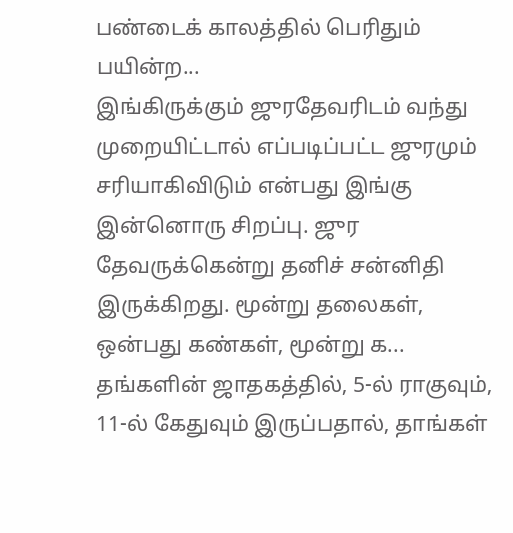பண்டைக் காலத்தில் பெரிதும் பயின்ற...
இங்கிருக்கும் ஜுரதேவரிடம் வந்து முறையிட்டால் எப்படிப்பட்ட ஜுரமும் சரியாகிவிடும் என்பது இங்கு இன்னொரு சிறப்பு. ஜுர தேவருக்கென்று தனிச் சன்னிதி இருக்கிறது. மூன்று தலைகள், ஒன்பது கண்கள், மூன்று க...
தங்களின் ஜாதகத்தில், 5-ல் ராகுவும், 11-ல் கேதுவும் இருப்பதால், தாங்கள்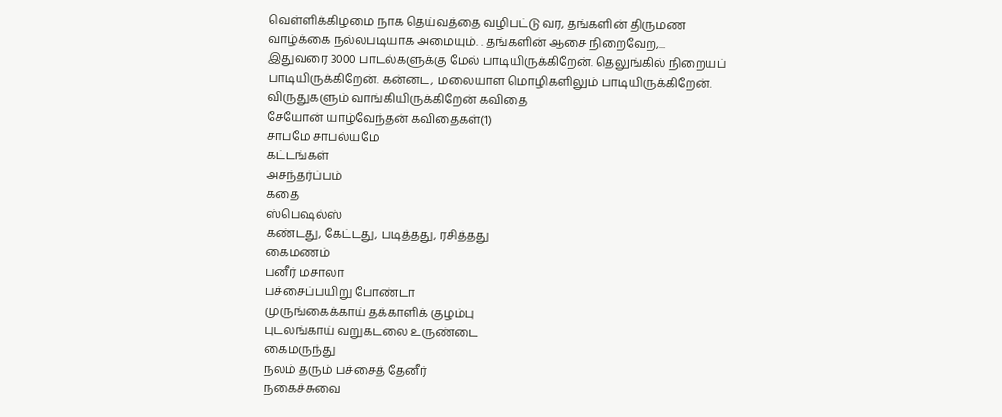வெள்ளிக்கிழமை நாக தெய்வத்தை வழிபட்டு வர, தங்களின் திருமண வாழ்க்கை நல்லபடியாக அமையும். . தங்களின் ஆசை நிறைவேற,...
இதுவரை 3000 பாடல்களுக்கு மேல் பாடியிருக்கிறேன். தெலுங்கில் நிறையப் பாடியிருக்கிறேன். கன்னட, மலையாள மொழிகளிலும் பாடியிருக்கிறேன். விருதுகளும் வாங்கியிருக்கிறேன் கவிதை
சேயோன் யாழ்வேந்தன் கவிதைகள்(1)
சாபமே சாபல்யமே
கட்டங்கள்
அசந்தர்ப்பம்
கதை
ஸ்பெஷல்ஸ்
கண்டது, கேட்டது, படித்தது, ரசித்தது
கைமணம்
பனீர் மசாலா
பச்சைப்பயிறு போண்டா
முருங்கைக்காய் தக்காளிக் குழம்பு
புடலங்காய் வறுகடலை உருண்டை
கைமருந்து
நலம் தரும் பச்சைத் தேனீர்
நகைச்சுவை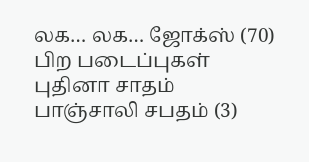லக… லக… ஜோக்ஸ் (70)
பிற படைப்புகள்
புதினா சாதம்
பாஞ்சாலி சபதம் (3)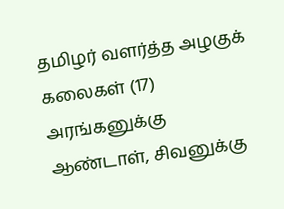தமிழர் வளர்த்த அழகுக் கலைகள் (17)
அரங்கனுக்கு ஆண்டாள், சிவனுக்கு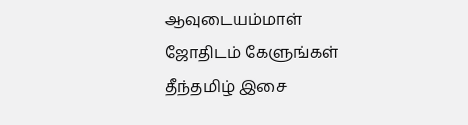ஆவுடையம்மாள்
ஜோதிடம் கேளுங்கள்
தீந்தமிழ் இசை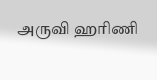அருவி ஹரிணி